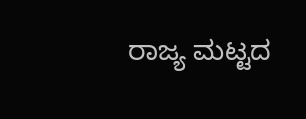ರಾಜ್ಯ ಮಟ್ಟದ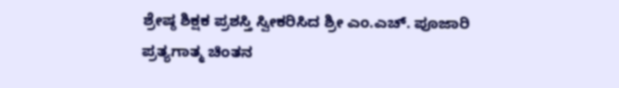ಶ್ರೇಷ್ಠ ಶಿಕ್ಷಕ ಪ್ರಶಸ್ತಿ ಸ್ವೀಕರಿಸಿದ ಶ್ರೀ ಎಂ.ಎಚ್. ಪೂಜಾರಿ
ಪ್ರತ್ಯಗಾತ್ಮ ಚಿಂತನ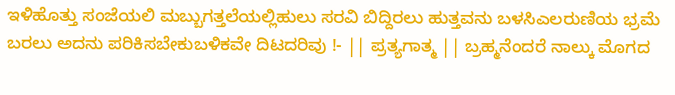ಇಳಿಹೊತ್ತು ಸಂಜೆಯಲಿ ಮಬ್ಬುಗತ್ತಲೆಯಲ್ಲಿಹುಲು ಸರವಿ ಬಿದ್ದಿರಲು ಹುತ್ತವನು ಬಳಸಿಎಲರುಣಿಯ ಭ್ರಮೆ ಬರಲು ಅದನು ಪರಿಕಿಸಬೇಕುಬಳಿಕವೇ ದಿಟದರಿವು !- || ಪ್ರತ್ಯಗಾತ್ಮ || ಬ್ರಹ್ಮನೆಂದರೆ ನಾಲ್ಕು ಮೊಗದ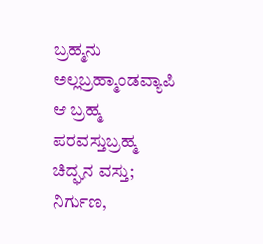ಬ್ರಹ್ಮನು ಅಲ್ಲಬ್ರಹ್ಮಾಂಡವ್ಯಾಪಿ ಆ ಬ್ರಹ್ಮ ಪರವಸ್ತುಬ್ರಹ್ಮ ಚಿದ್ಘನ ವಸ್ತು; ನಿರ್ಗುಣ,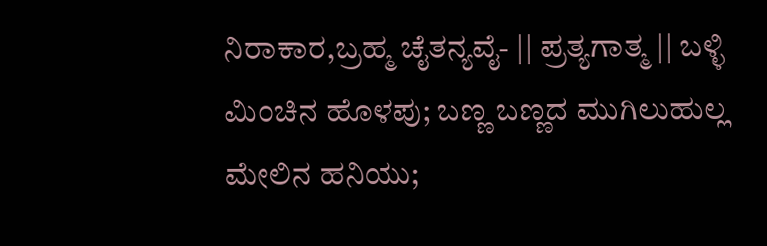ನಿರಾಕಾರ,ಬ್ರಹ್ಮ ಚೈತನ್ಯವೈ- || ಪ್ರತ್ಯಗಾತ್ಮ || ಬಳ್ಳಿ ಮಿಂಚಿನ ಹೊಳಪು; ಬಣ್ಣ ಬಣ್ಣದ ಮುಗಿಲುಹುಲ್ಲ ಮೇಲಿನ ಹನಿಯು;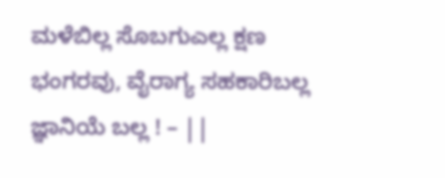ಮಳೆಬಿಲ್ಲ ಸೊಬಗುಎಲ್ಲ ಕ್ಷಣ ಭಂಗರವು, ವೈರಾಗ್ಯ ಸಹಕಾರಿಬಲ್ಲ ಜ್ಞಾನಿಯೆ ಬಲ್ಲ ! – ||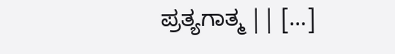ಪ್ರತ್ಯಗಾತ್ಮ || […]